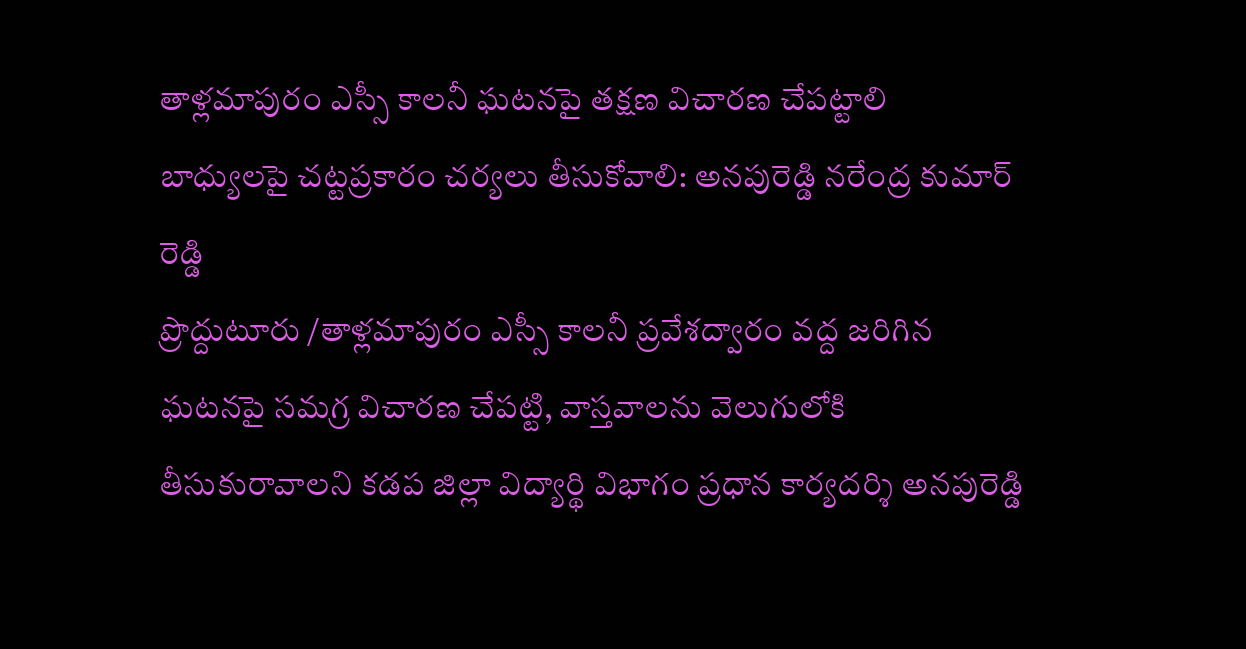తాళ్లమాపురం ఎస్సీ కాలనీ ఘటనపై తక్షణ విచారణ చేపట్టాలి
బాధ్యులపై చట్టప్రకారం చర్యలు తీసుకోవాలి: అనపురెడ్డి నరేంద్ర కుమార్ రెడ్డి
ప్రొద్దుటూరు /తాళ్లమాపురం ఎస్సీ కాలనీ ప్రవేశద్వారం వద్ద జరిగిన ఘటనపై సమగ్ర విచారణ చేపట్టి, వాస్తవాలను వెలుగులోకి తీసుకురావాలని కడప జిల్లా విద్యార్థి విభాగం ప్రధాన కార్యదర్శి అనపురెడ్డి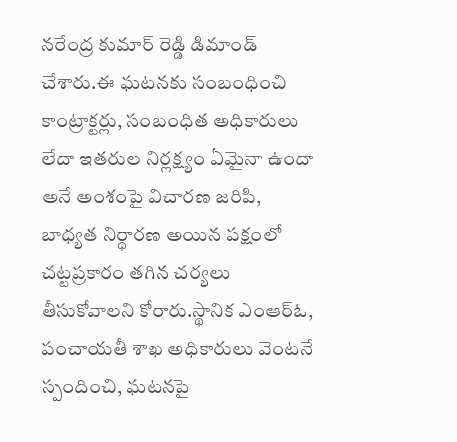నరేంద్ర కుమార్ రెడ్డి డిమాండ్ చేశారు.ఈ ఘటనకు సంబంధించి కాంట్రాక్టర్లు, సంబంధిత అధికారులు లేదా ఇతరుల నిర్లక్ష్యం ఏమైనా ఉందా అనే అంశంపై విచారణ జరిపి, బాధ్యత నిర్ధారణ అయిన పక్షంలో చట్టప్రకారం తగిన చర్యలు తీసుకోవాలని కోరారు.స్థానిక ఎంఆర్ఓ, పంచాయతీ శాఖ అధికారులు వెంటనే స్పందించి, ఘటనపై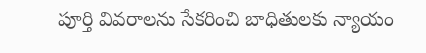పూర్తి వివరాలను సేకరించి బాధితులకు న్యాయం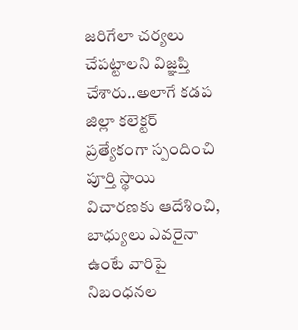జరిగేలా చర్యలు చేపట్టాలని విజ్ఞప్తి చేశారు..అలాగే కడప జిల్లా కలెక్టర్ ప్రత్యేకంగా స్పందించి పూర్తి స్థాయి విచారణకు ఆదేశించి, బాధ్యులు ఎవరైనా ఉంటే వారిపై నిబంధనల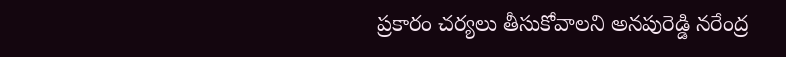ప్రకారం చర్యలు తీసుకోవాలని అనపురెడ్డి నరేంద్ర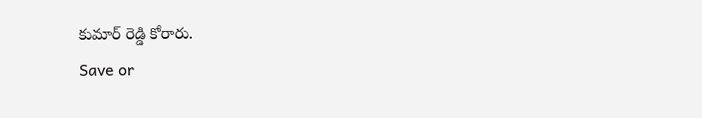కుమార్ రెడ్డి కోరారు.
Save or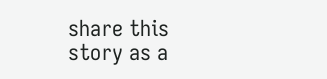share this story as a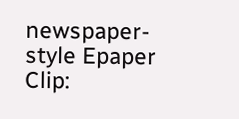newspaper-style Epaper Clip: